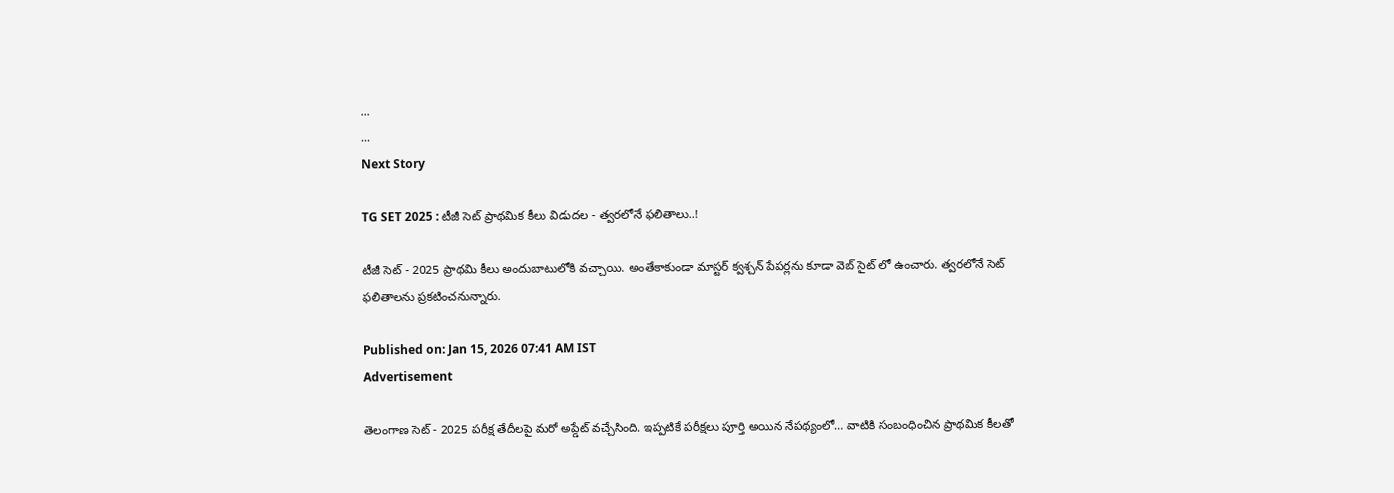...
...
Next Story

TG SET 2025 : టీజీ సెట్ ప్రాథమిక కీలు విడుదల - త్వరలోనే ఫలితాలు..!

టీజీ సెట్ - 2025 ప్రాథమి కీలు అందుబాటులోకి వచ్చాయి. అంతేకాకుండా మాస్టర్ క్వశ్చన్ పేపర్లను కూడా వెబ్ సైట్ లో ఉంచారు. త్వరలోనే సెట్ ఫలితాలను ప్రకటించనున్నారు.

Published on: Jan 15, 2026 07:41 AM IST
Advertisement

తెలంగాణ సెట్ - 2025 పరీక్ష తేదీలపై మరో అప్డేట్ వచ్చేసింది. ఇప్పటికే పరీక్షలు పూర్తి అయిన నేపథ్యంలో… వాటికి సంబంధించిన ప్రాథమిక కీలతో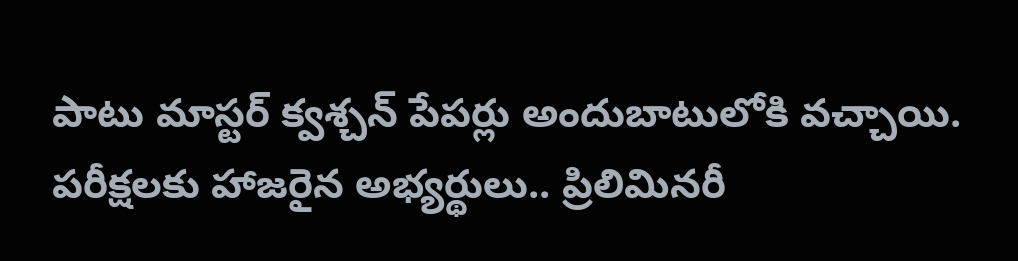పాటు మాస్టర్ క్వశ్చన్ పేపర్లు అందుబాటులోకి వచ్చాయి. పరీక్షలకు హాజరైన అభ్యర్థులు.. ప్రిలిమినరీ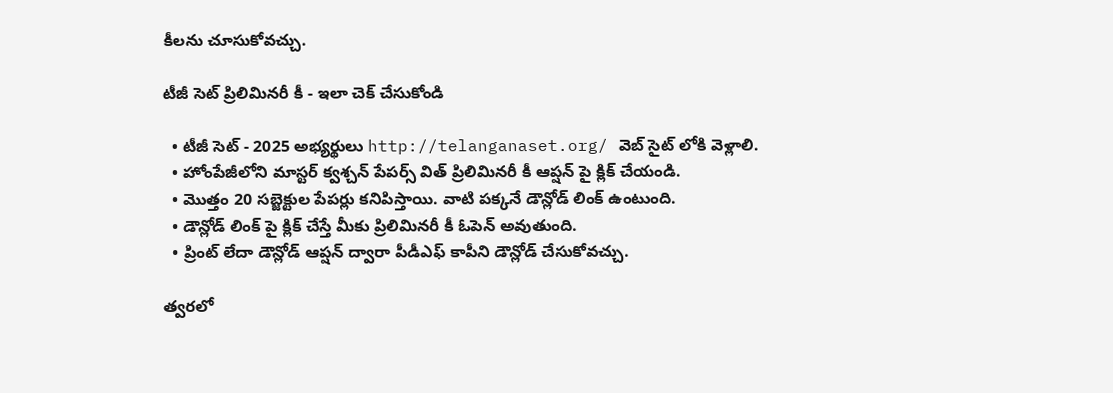కీలను చూసుకోవచ్చు.

టీజీ సెట్ ప్రిలిమినరీ కీ - ఇలా చెక్ చేసుకోండి

  • టీజీ సెట్ - 2025 అభ్యర్థులు http://telanganaset.org/ వెబ్ సైట్ లోకి వెళ్లాలి.
  • హోంపేజీలోని మాస్టర్ క్వశ్చన్ పేపర్స్ విత్ ప్రిలిమినరీ కీ ఆప్షన్ పై క్లిక్ చేయండి.
  • మొత్తం 20 సబ్జెక్టుల పేపర్లు కనిపిస్తాయి. వాటి పక్కనే డౌన్లోడ్ లింక్ ఉంటుంది.
  • డౌన్లోడ్ లింక్ పై క్లిక్ చేస్తే మీకు ప్రిలిమినరీ కీ ఓపెన్ అవుతుంది.
  • ప్రింట్ లేదా డౌన్లోడ్ ఆప్షన్ ద్వారా పీడీఎఫ్ కాపీని డౌన్లోడ్ చేసుకోవచ్చు.

త్వరలో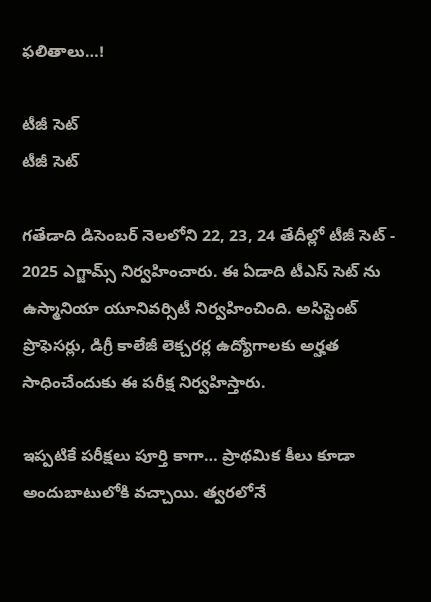ఫలితాలు…!

టీజీ సెట్
టీజీ సెట్

గతేడాది డిసెంబర్ నెలలోని 22, 23, 24 తేదీల్లో టీజీ సెట్ - 2025 ఎగ్జామ్స్ నిర్వహించారు. ఈ ఏడాది టీఎస్ సెట్ ను ఉస్మానియా యూనివర్సిటీ నిర్వహించింది. అసిస్టెంట్ ప్రొఫెసర్లు, డిగ్రీ కాలేజీ లెక్చరర్ల ఉద్యోగాలకు అర్హత సాధించేందుకు ఈ పరీక్ష నిర్వహిస్తారు.

ఇప్పటికే పరీక్షలు పూర్తి కాగా… ప్రాథమిక కీలు కూడా అందుబాటులోకి వచ్చాయి. త్వరలోనే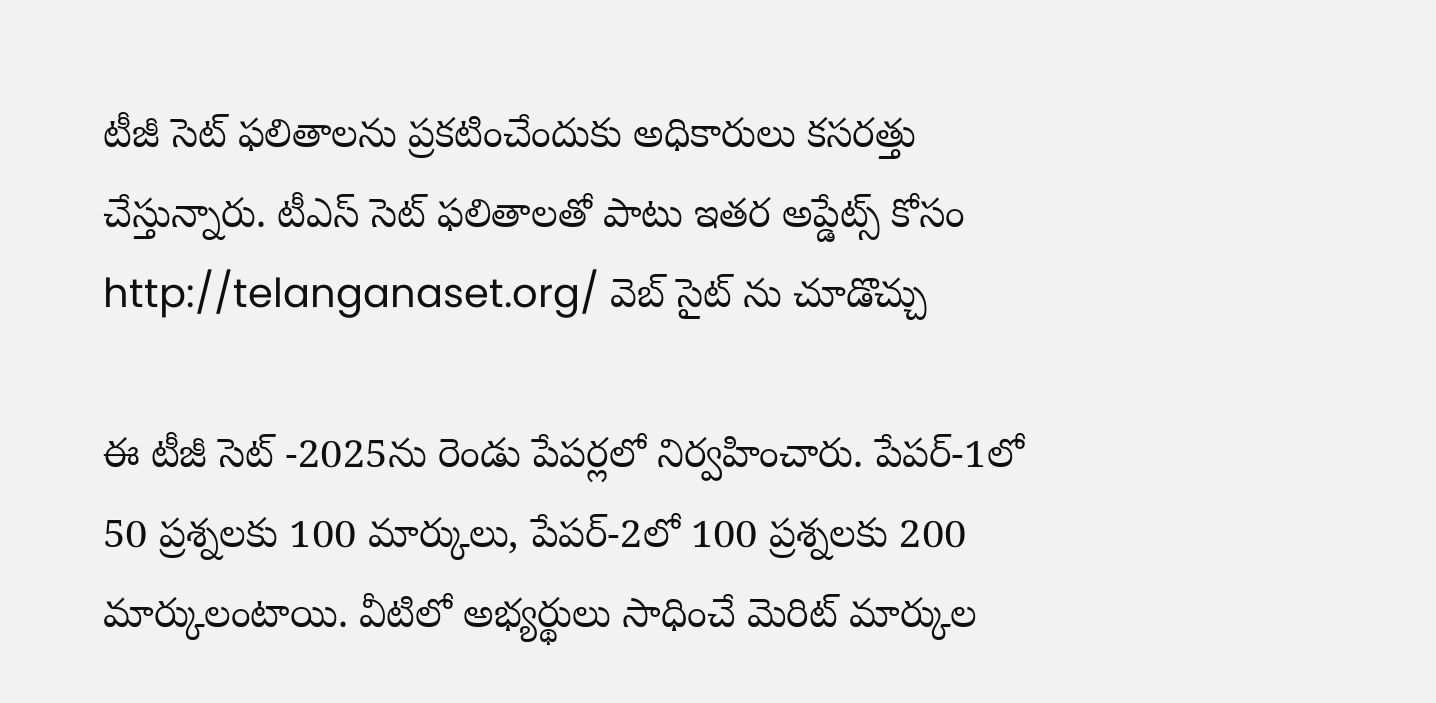టీజీ సెట్ ఫలితాలను ప్రకటించేందుకు అధికారులు కసరత్తు చేస్తున్నారు. టీఎస్ సెట్ ఫలితాలతో పాటు ఇతర అప్డేట్స్ కోసం http://telanganaset.org/ వెబ్ సైట్ ను చూడొచ్చు

ఈ టీజీ సెట్ -2025ను రెండు పేపర్లలో నిర్వహించారు. పేప‌ర్-1లో 50 ప్రశ్నల‌కు 100 మార్కులు, పేప‌ర్-2లో 100 ప్రశ్నల‌కు 200 మార్కులంటాయి. వీటిలో అభ్యర్థులు సాధించే మెరిట్ మార్కుల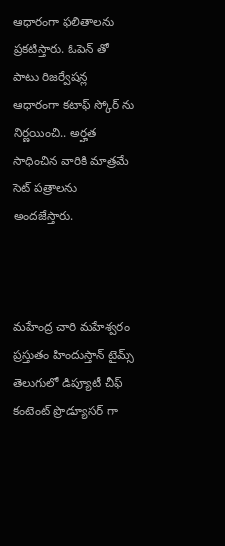ఆధారంగా ఫలితాలను ప్రకటిస్తారు. ఓపెన్ తో పాటు రిజర్వేషన్ల ఆధారంగా కటాఫ్ స్కోర్ ను నిర్ణయించి.. అర్హత సాధించిన వారికి మాత్రమే సెట్ పత్రాలను అందజేస్తారు.



మహేంద్ర చారి మహేశ్వరం ప్రస్తుతం హిందుస్తాన్ టైమ్స్ తెలుగులో డిప్యూటీ చీఫ్ కంటెంట్ ప్రొడ్యూసర్ గా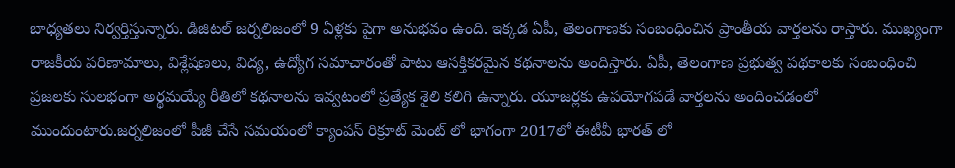బాధ్యతలు నిర్వర్తిస్తున్నారు. డిజిటల్ జర్నలిజంలో 9 ఏళ్లకు పైగా అనుభవం ఉంది. ఇక్కడ ఏపీ, తెలంగాణకు సంబంధించిన ప్రాంతీయ వార్తలను రాస్తారు. ముఖ్యంగా రాజకీయ పరిణామాలు, విశ్లేషణలు, విద్య, ఉద్యోగ సమాచారంతో పాటు ఆసక్తికరమైన కథనాలను అందిస్తారు. ఏపీ, తెలంగాణ ప్రభుత్వ పథకాలకు సంబంధించి ప్రజలకు సులభంగా అర్థమయ్యే రీతిలో కథనాలను ఇవ్వటంలో ప్రత్యేక శైలి కలిగి ఉన్నారు. యూజర్లకు ఉపయోగపడే వార్తలను అందించడంలో ముందుంటారు.జర్నలిజంలో పీజీ చేసే సమయంలో క్యాంపస్ రిక్రూట్ మెంట్ లో భాగంగా 2017లో ఈటీవీ భారత్ లో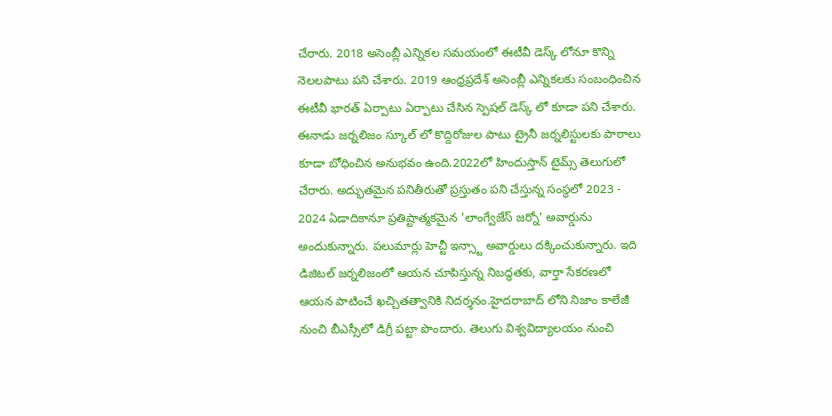చేరారు. 2018 అసెంబ్లీ ఎన్నికల సమయంలో ఈటీవీ డెస్క్ లోనూ కొన్ని నెలలపాటు పని చేశారు. 2019 ఆంధ్రప్రదేశ్ అసెంబ్లీ ఎన్నికలకు సంబంధించిన ఈటీవీ భారత్ ఏర్పాటు ఏర్పాటు చేసిన స్పెషల్ డెస్క్ లో కూడా పని చేశారు. ఈనాడు జర్నలిజం స్కూల్ లో కొద్దిరోజుల పాటు ట్రైనీ జర్నలిస్టులకు పాఠాలు కూడా బోధించిన అనుభవం ఉంది.2022లో హిందుస్తాన్ టైమ్స్ తెలుగులో చేరారు. అద్భుతమైన పనితీరుతో ప్రస్తుతం పని చేస్తున్న సంస్థలో 2023 - 2024 ఏడాదికానూ ప్రతిష్టాత్మకమైన 'లాంగ్వేజేస్ జర్నో' అవార్డును అందుకున్నారు. పలుమార్లు హెచ్టీ ఇన్స్టా అవార్డులు దక్కించుకున్నారు. ఇది డిజిటల్ జర్నలిజంలో ఆయన చూపిస్తున్న నిబద్ధతకు, వార్తా సేకరణలో ఆయన పాటించే ఖచ్చితత్వానికి నిదర్శనం.హైదరాబాద్ లోని నిజాం కాలేజీ నుంచి బీఎస్సీలో డిగ్రీ పట్టా పొందారు. తెలుగు విశ్వవిద్యాలయం నుంచి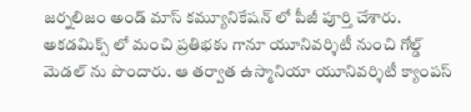జర్నలిజం అండ్ మాస్ కమ్యూనికేషన్ లో పీజీ పూర్తి చేశారు. అకడమిక్స్ లో మంచి ప్రతిభకు గానూ యూనివర్శిటీ నుంచి గోల్డ్ మెడల్ ను పొందారు. ఆ తర్వాత ఉస్మానియా యూనివర్శిటీ క్యాంపస్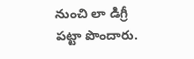నుంచి లా డిగ్రీ పట్టా పొందారు.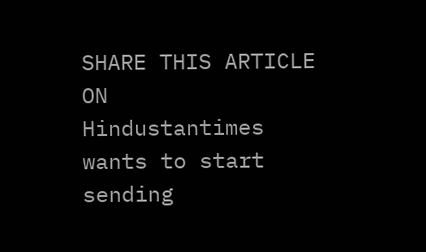SHARE THIS ARTICLE ON
Hindustantimes wants to start sending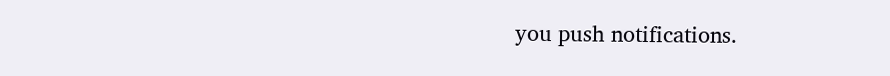you push notifications.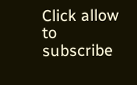Click allow to subscribe